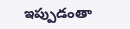ఇప్పుడంతా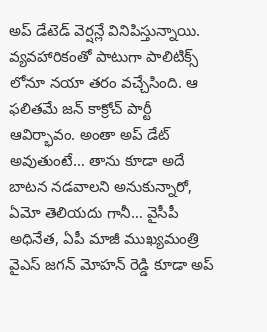అప్ డేటెడ్ వెర్షన్లే వినిపిస్తున్నాయి. వ్యవహారికంతో పాటుగా పాలిటిక్స్ లోనూ నయా తరం వచ్చేసింది. ఆ ఫలితమే జన్ కాక్రోచ్ పార్టీ ఆవిర్భావం. అంతా అప్ డేట్ అవుతుంటే… తాను కూడా అదే బాటన నడవాలని అనుకున్నారో, ఏమో తెలియదు గానీ… వైసీపీ అధినేత, ఏపీ మాజీ ముఖ్యమంత్రి వైఎస్ జగన్ మోహన్ రెడ్డి కూడా అప్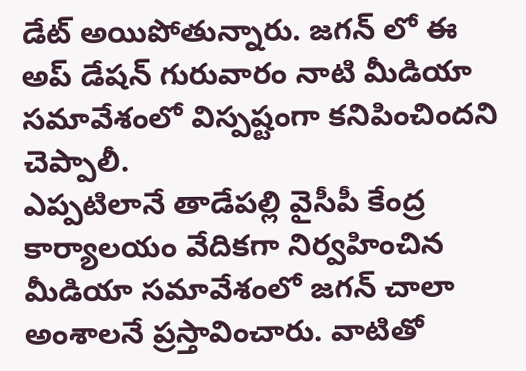డేట్ అయిపోతున్నారు. జగన్ లో ఈ అప్ డేషన్ గురువారం నాటి మీడియా సమావేశంలో విస్పష్టంగా కనిపించిందని చెప్పాలీ.
ఎప్పటిలానే తాడేపల్లి వైసీపీ కేంద్ర కార్యాలయం వేదికగా నిర్వహించిన మీడియా సమావేశంలో జగన్ చాలా అంశాలనే ప్రస్తావించారు. వాటితో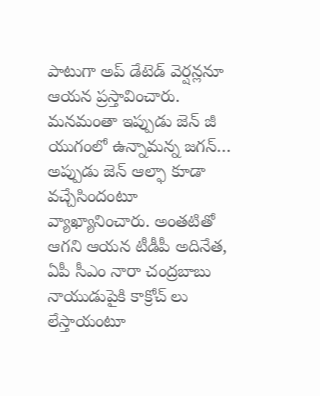పాటుగా అప్ డేటెడ్ వెర్షన్లనూ ఆయన ప్రస్తావించారు. మనమంతా ఇప్పుడు జెన్ జీ యుగంలో ఉన్నామన్న జగన్… అప్పుడు జెన్ ఆల్ఫా కూడా వచ్చేసిందంటూ వ్యాఖ్యానించారు. అంతటితో ఆగని ఆయన టీడీపీ అదినేత, ఏపీ సీఎం నారా చంద్రబాబు నాయుడుపైకి కాక్రోచ్ లు లేస్తాయంటూ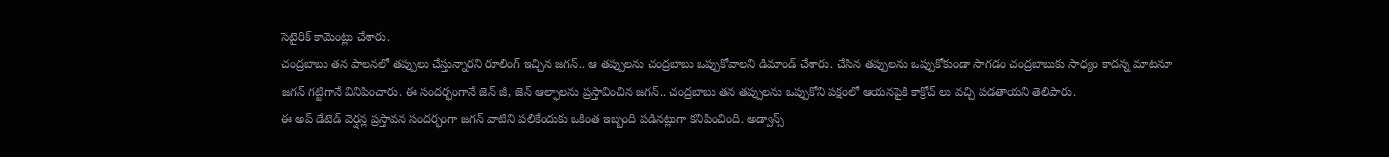సెటైరిక్ కామెంట్లు చేశారు.
చంద్రబాబు తన పాలనలో తప్పులు చేస్తున్నారని రూలింగ్ ఇచ్చిన జగన్.. ఆ తప్పులను చంద్రబాబు ఒప్పుకోవాలని డిమాండ్ చేశారు. చేసిన తప్పులను ఒప్పుకోకుండా సాగడం చంద్రబాబుకు సాధ్యం కాదన్న మాటనూ జగన్ గట్టిగానే వినిపించారు. ఈ సందర్భంగానే జెన్ జీ, జెన్ ఆల్ఫాలను ప్రస్తావించిన జగన్.. చంద్రబాబు తన తప్పులను ఒప్పుకోని పక్షంలో ఆయనపైకి కాక్రోచ్ లు వచ్చి పడతాయని తెలిపారు.
ఈ అప్ డేటెడ్ వెర్షన్ల ప్రస్తావన సందర్భంగా జగన్ వాటిని పలికేందుకు ఒకింత ఇబ్బంది పడినట్లుగా కనిపించింది. అడ్వాన్స్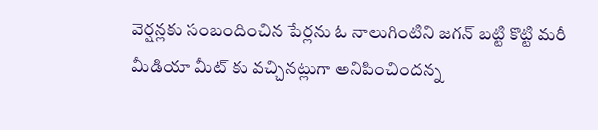వెర్షన్లకు సంబందించిన పేర్లను ఓ నాలుగింటిని జగన్ బట్టి కొట్టి మరీ మీడియా మీట్ కు వచ్చినట్లుగా అనిపించిందన్న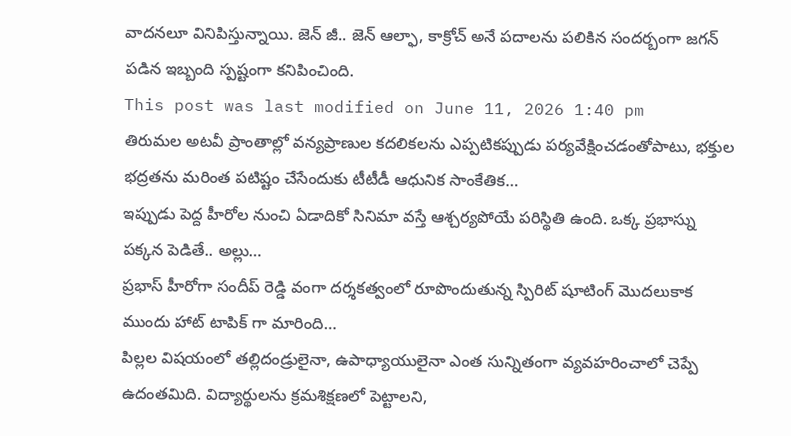వాదనలూ వినిపిస్తున్నాయి. జెన్ జీ.. జెన్ ఆల్ఫా, కాక్రోచ్ అనే పదాలను పలికిన సందర్బంగా జగన్ పడిన ఇబ్బంది స్పష్టంగా కనిపించింది.
This post was last modified on June 11, 2026 1:40 pm
తిరుమల అటవీ ప్రాంతాల్లో వన్యప్రాణుల కదలికలను ఎప్పటికప్పుడు పర్యవేక్షించడంతోపాటు, భక్తుల భద్రతను మరింత పటిష్టం చేసేందుకు టీటీడీ ఆధునిక సాంకేతిక…
ఇప్పుడు పెద్ద హీరోల నుంచి ఏడాదికో సినిమా వస్తే ఆశ్చర్యపోయే పరిస్థితి ఉంది. ఒక్క ప్రభాస్ను పక్కన పెడితే.. అల్లు…
ప్రభాస్ హీరోగా సందీప్ రెడ్డి వంగా దర్శకత్వంలో రూపొందుతున్న స్పిరిట్ షూటింగ్ మొదలుకాక ముందు హాట్ టాపిక్ గా మారింది…
పిల్లల విషయంలో తల్లిదండ్రులైనా, ఉపాధ్యాయులైనా ఎంత సున్నితంగా వ్యవహరించాలో చెప్పే ఉదంతమిది. విద్యార్థులను క్రమశిక్షణలో పెట్టాలని,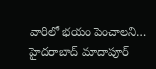వారిలో భయం పెంచాలని…
హైదరాబాద్ మాదాపూర్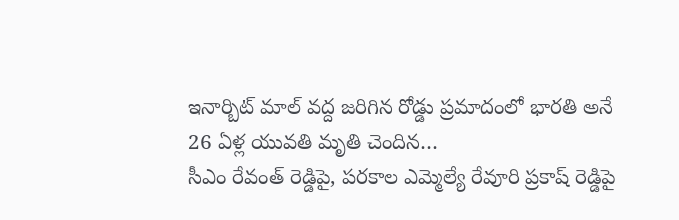ఇనార్బిట్ మాల్ వద్ద జరిగిన రోడ్డు ప్రమాదంలో భారతి అనే 26 ఏళ్ల యువతి మృతి చెందిన…
సీఎం రేవంత్ రెడ్డిపై, పరకాల ఎమ్మెల్యే రేవూరి ప్రకాష్ రెడ్డిపై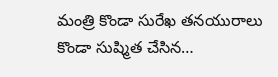మంత్రి కొండా సురేఖ తనయురాలు కొండా సుష్మిత చేసిన…